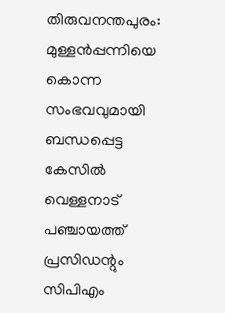തിരുവനന്തപുരം: മുള്ളൻപ്പന്നിയെ കൊന്ന സംഭവവുമായി ബന്ധപ്പെട്ട കേസിൽ വെള്ളനാട് പഞ്ചായത്ത് പ്രസിഡന്റും സിപിഎം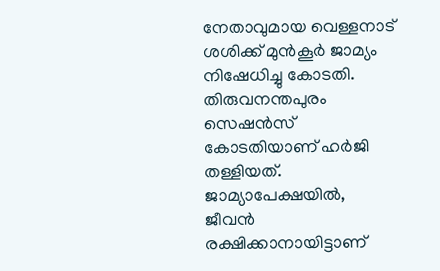നേതാവുമായ വെള്ളനാട് ശശിക്ക് മുൻകൂർ ജാമ്യം നിഷേധിച്ചു കോടതി. തിരുവനന്തപുരം സെഷൻസ് കോടതിയാണ് ഹർജി തള്ളിയത്.
ജാമ്യാപേക്ഷയിൽ, ജീവൻ രക്ഷിക്കാനായിട്ടാണ്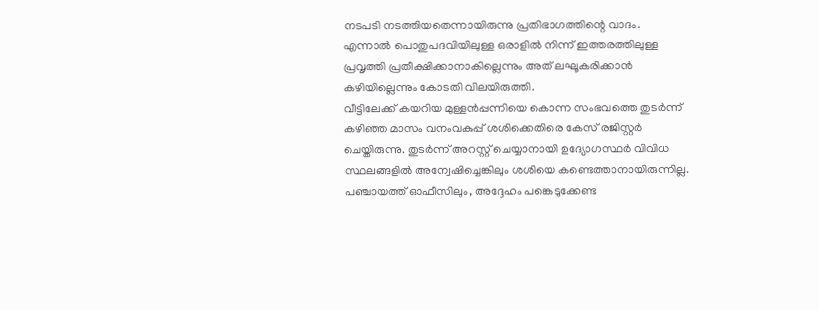നടപടി നടത്തിയതെന്നായിരുന്നു പ്രതിഭാഗത്തിന്റെ വാദം. എന്നാൽ പൊതുപദവിയിലുള്ള ഒരാളിൽ നിന്ന് ഇത്തരത്തിലുള്ള പ്രവൃത്തി പ്രതീക്ഷിക്കാനാകില്ലെന്നും അത് ലഘൂകരിക്കാൻ കഴിയില്ലെന്നും കോടതി വിലയിരുത്തി.
വീട്ടിലേക്ക് കയറിയ മുള്ളൻപ്പന്നിയെ കൊന്ന സംഭവത്തെ തുടർന്ന് കഴിഞ്ഞ മാസം വനംവകുപ്പ് ശശിക്കെതിരെ കേസ് രജിസ്റ്റർ ചെയ്തിരുന്നു. തുടർന്ന് അറസ്റ്റ് ചെയ്യാനായി ഉദ്യോഗസ്ഥർ വിവിധ സ്ഥലങ്ങളിൽ അന്വേഷിച്ചെങ്കിലും ശശിയെ കണ്ടെത്താനായിരുന്നില്ല. പഞ്ചായത്ത് ഓഫീസിലും, അദ്ദേഹം പങ്കെടുക്കേണ്ട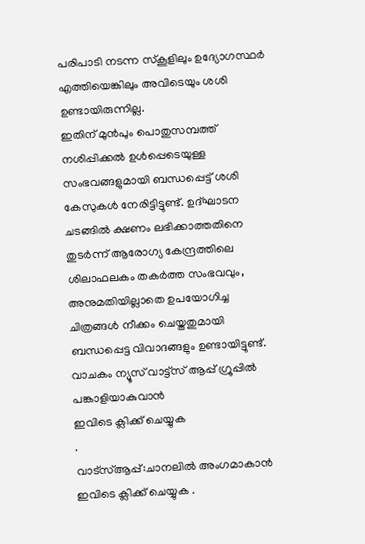പരിപാടി നടന്ന സ്കൂളിലും ഉദ്യോഗസ്ഥർ എത്തിയെങ്കിലും അവിടെയും ശശി ഉണ്ടായിരുന്നില്ല.
ഇതിന് മുൻപും പൊതുസമ്പത്ത് നശിപ്പിക്കൽ ഉൾപ്പെടെയുള്ള സംഭവങ്ങളുമായി ബന്ധപ്പെട്ട് ശശി കേസുകൾ നേരിട്ടിട്ടുണ്ട്. ഉദ്ഘാടന ചടങ്ങിൽ ക്ഷണം ലഭിക്കാത്തതിനെ തുടർന്ന് ആരോഗ്യ കേന്ദ്രത്തിലെ ശിലാഫലകം തകർത്ത സംഭവവും, അനുമതിയില്ലാതെ ഉപയോഗിച്ച ചിത്രങ്ങൾ നീക്കം ചെയ്തതുമായി ബന്ധപ്പെട്ട വിവാദങ്ങളും ഉണ്ടായിട്ടുണ്ട്.
വാചകം ന്യൂസ് വാട്ട്സ് ആപ്പ് ഗ്രൂപ്പിൽ പങ്കാളിയാകുവാൻ
ഇവിടെ ക്ലിക്ക് ചെയ്യുക
.
വാട്സ്ആപ്പ്:ചാനലിൽ അംഗമാകാൻ ഇവിടെ ക്ലിക്ക് ചെയ്യുക .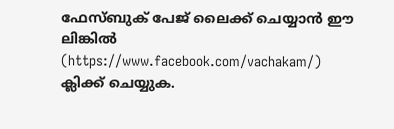ഫേസ്ബുക് പേജ് ലൈക്ക് ചെയ്യാൻ ഈ ലിങ്കിൽ (https://www.facebook.com/vachakam/) ക്ലിക്ക് ചെയ്യുക.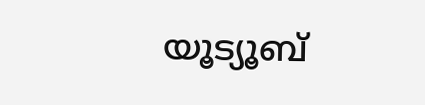യൂട്യൂബ്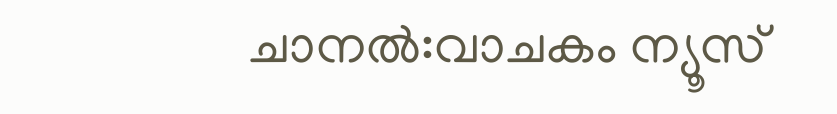ചാനൽ:വാചകം ന്യൂസ്